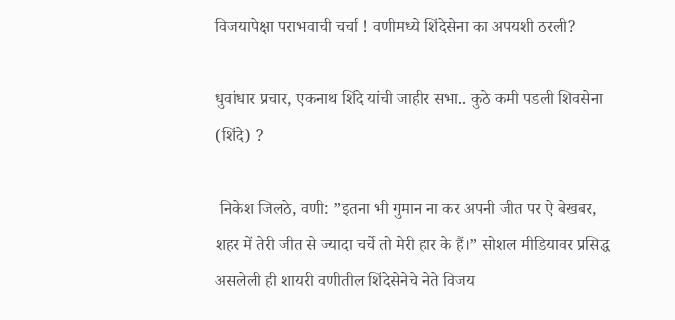विजयापेक्षा पराभवाची चर्चा ! वणीमध्ये शिंदेसेना का अपयशी ठरली?

धुवांधार प्रचार, एकनाथ शिंदे यांची जाहीर सभा.. कुठे कमी पडली शिवसेना (शिंदे) ?

 निकेश जिलठे, वणी: ”इतना भी गुमान ना कर अपनी जीत पर ऐ बेखबर, शहर में तेरी जीत से ज्यादा चर्चे तो मेरी हार के हैं।” सोशल मीडियावर प्रसिद्ध असलेली ही शायरी वणीतील शिंदेसेनेचे नेते विजय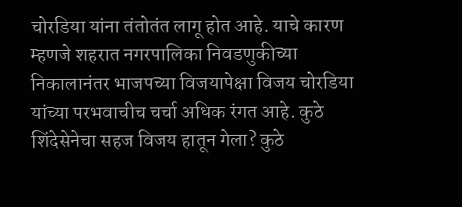चोरडिया यांना तंतोतंत लागू होत आहे. याचे कारण म्हणजे शहरात नगरपालिका निवडणुकीच्या निकालानंतर भाजपच्या विजयापेक्षा विजय चोरडिया यांच्या परभवाचीच चर्चा अधिक रंगत आहे. कुठे शिंदेसेनेचा सहज विजय हातून गेला? कुठे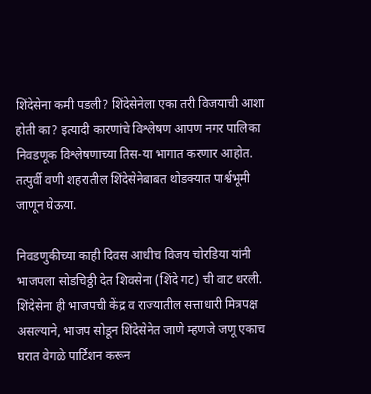शिंदेसेना कमी पडली? शिंदेसेनेला एका तरी विजयाची आशा होती का? इत्यादी कारणांचे विश्लेषण आपण नगर पालिका निवडणूक विश्लेषणाच्या तिस-या भागात करणार आहोत. तत्पुर्वी वणी शहरातील शिंदेसेनेबाबत थोडक्यात पार्श्वभूमी जाणून घेऊया.

निवडणुकीच्या काही दिवस आधीच विजय चोरडिया यांनी भाजपला सोडचिठ्ठी देत शिवसेना (शिंदे गट) ची वाट धरली. शिंदेसेना ही भाजपची केंद्र व राज्यातील सत्ताधारी मित्रपक्ष असल्याने, भाजप सोडून शिंदेसेनेत जाणे म्हणजे जणू एकाच घरात वेगळे पार्टिशन करून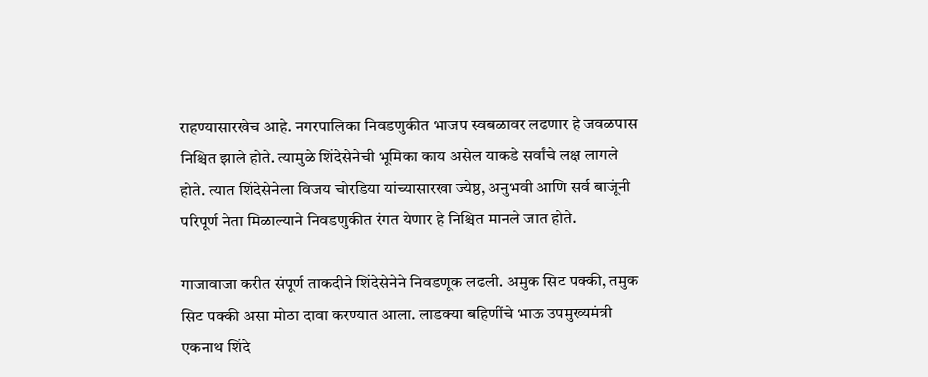राहण्यासारखेच आहे. नगरपालिका निवडणुकीत भाजप स्वबळावर लढणार हे जवळपास निश्चित झाले होते. त्यामुळे शिंदेसेनेची भूमिका काय असेल याकडे सर्वांचे लक्ष लागले होते. त्यात शिंदेसेनेला विजय चोरडिया यांच्यासारखा ज्येष्ठ, अनुभवी आणि सर्व बाजूंनी परिपूर्ण नेता मिळाल्याने निवडणुकीत रंगत येणार हे निश्चित मानले जात होते.

गाजावाजा करीत संपूर्ण ताकदीने शिंदेसेनेने निवडणूक लढली. अमुक सिट पक्की, तमुक सिट पक्की असा मोठा दावा करण्यात आला. लाडक्या बहिणींचे भाऊ उपमुख्यमंत्री एकनाथ शिंदे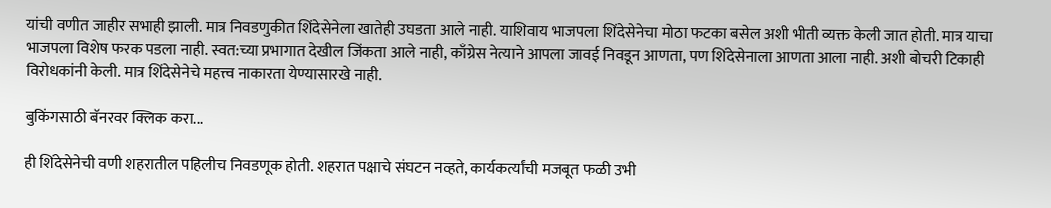यांची वणीत जाहीर सभाही झाली. मात्र निवडणुकीत शिंदेसेनेला खातेही उघडता आले नाही. याशिवाय भाजपला शिंदेसेनेचा मोठा फटका बसेल अशी भीती व्यक्त केली जात होती. मात्र याचा भाजपला विशेष फरक पडला नाही. स्वत:च्या प्रभागात देखील जिंकता आले नाही, काँग्रेस नेत्याने आपला जावई निवडून आणता, पण शिंदेसेनाला आणता आला नाही. अशी बोचरी टिकाही विरोधकांनी केली. मात्र शिंदेसेनेचे महत्त्व नाकारता येण्यासारखे नाही.

बुकिंगसाठी बॅनरवर क्लिक करा...

ही शिंदेसेनेची वणी शहरातील पहिलीच निवडणूक होती. शहरात पक्षाचे संघटन नव्हते, कार्यकर्त्यांची मजबूत फळी उभी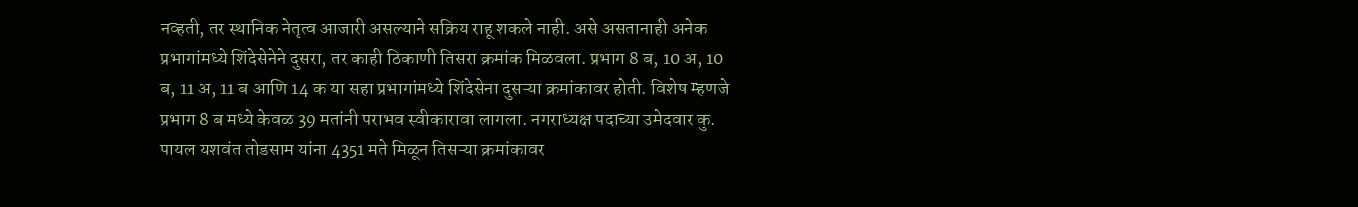नव्हती, तर स्थानिक नेतृत्व आजारी असल्याने सक्रिय राहू शकले नाही. असे असतानाही अनेक प्रभागांमध्ये शिंदेसेनेने दुसरा, तर काही ठिकाणी तिसरा क्रमांक मिळवला. प्रभाग 8 ब, 10 अ, 10 ब, 11 अ, 11 ब आणि 14 क या सहा प्रभागांमध्ये शिंदेसेना दुसऱ्या क्रमांकावर होती. विशेष म्हणजे प्रभाग 8 ब मध्ये केवळ 39 मतांनी पराभव स्वीकारावा लागला. नगराध्यक्ष पदाच्या उमेदवार कु. पायल यशवंत तोडसाम यांना 4351 मते मिळून तिसऱ्या क्रमांकावर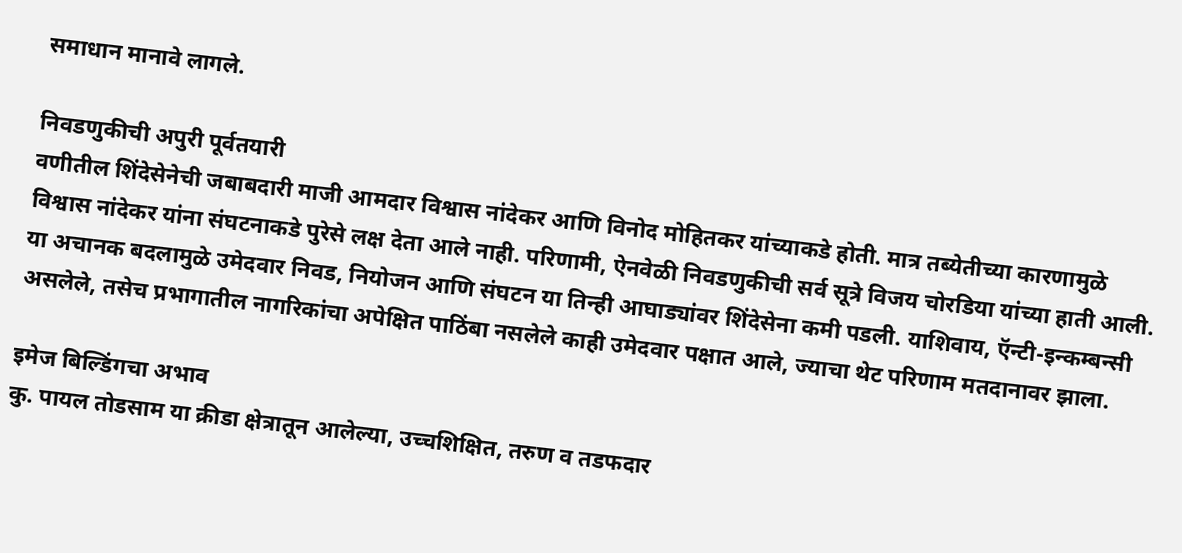समाधान मानावे लागले.

निवडणुकीची अपुरी पूर्वतयारी
वणीतील शिंदेसेनेची जबाबदारी माजी आमदार विश्वास नांदेकर आणि विनोद मोहितकर यांच्याकडे होती. मात्र तब्येतीच्या कारणामुळे विश्वास नांदेकर यांना संघटनाकडे पुरेसे लक्ष देता आले नाही. परिणामी, ऐनवेळी निवडणुकीची सर्व सूत्रे विजय चोरडिया यांच्या हाती आली. या अचानक बदलामुळे उमेदवार निवड, नियोजन आणि संघटन या तिन्ही आघाड्यांवर शिंदेसेना कमी पडली. याशिवाय, ऍन्टी-इन्कम्बन्सी असलेले, तसेच प्रभागातील नागरिकांचा अपेक्षित पाठिंबा नसलेले काही उमेदवार पक्षात आले, ज्याचा थेट परिणाम मतदानावर झाला.

इमेज बिल्डिंगचा अभाव
कु. पायल तोडसाम या क्रीडा क्षेत्रातून आलेल्या, उच्चशिक्षित, तरुण व तडफदार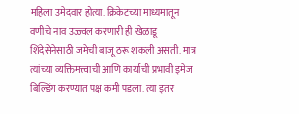महिला उमेदवार होत्या. क्रिकेटच्या माध्यमातून वणीचे नाव उज्ज्वल करणारी ही खेळाडू शिंदेसेनेसाठी जमेची बाजू ठरू शकली असती. मात्र त्यांच्या व्यक्तिमत्त्वाची आणि कार्याची प्रभावी इमेज बिल्डिंग करण्यात पक्ष कमी पडला. त्या इतर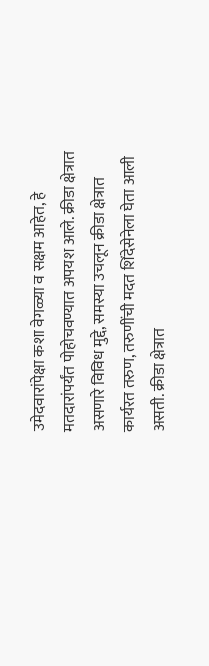उमेदवारांपेक्षा कशा वेगळ्या व सक्षम आहेत, हे मतदारांपर्यंत पोहोचवण्यात अपयश आले. क्रीडा क्षेत्रात असणारे विविध मुद्दे, समस्या उचलून क्रीडा क्षेत्रात कार्यरत तरुण, तरुणींची मदत शिंदेसेनेला घेता आली असती. क्रीडा क्षेत्रात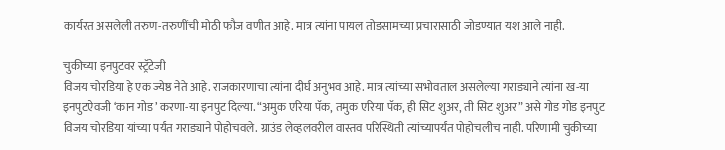कार्यरत असलेली तरुण-तरुणींची मोठी फौज वणीत आहे. मात्र त्यांना पायल तोडसामच्या प्रचारासाठी जोडण्यात यश आले नाही.

चुकीच्या इनपुटवर स्ट्रॅटेजी
विजय चोरडिया हे एक ज्येष्ठ नेते आहे. राजकारणाचा त्यांना दीर्घ अनुभव आहे. मात्र त्यांच्या सभोवताल असलेल्या गराड्याने त्यांना ख-या इनपुटऐवजी ‘कान गोड’ करणा-या इनपुट दिल्या. “अमुक एरिया पॅक, तमुक एरिया पॅक, ही सिट शुअर, ती सिट शुअर” असे गोड गोड इनपुट विजय चोरडिया यांच्या पर्यंत गराड्याने पोहोचवले. ग्राउंड लेव्हलवरील वास्तव परिस्थिती त्यांच्यापर्यंत पोहोचलीच नाही. परिणामी चुकीच्या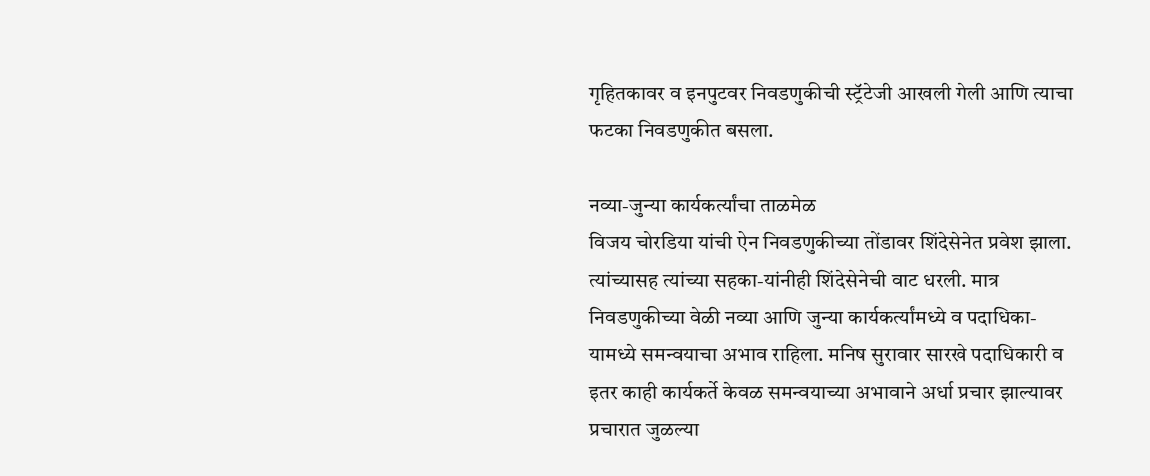गृहितकावर व इनपुटवर निवडणुकीची स्ट्रॅटेजी आखली गेली आणि त्याचा फटका निवडणुकीत बसला.

नव्या-जुन्या कार्यकर्त्यांचा ताळमेळ
विजय चोरडिया यांची ऐन निवडणुकीच्या तोंडावर शिंदेसेनेत प्रवेश झाला. त्यांच्यासह त्यांच्या सहका-यांनीही शिंदेसेनेची वाट धरली. मात्र निवडणुकीच्या वेळी नव्या आणि जुन्या कार्यकर्त्यांमध्ये व पदाधिका-यामध्ये समन्वयाचा अभाव राहिला. मनिष सुरावार सारखे पदाधिकारी व इतर काही कार्यकर्ते केवळ समन्वयाच्या अभावाने अर्धा प्रचार झाल्यावर प्रचारात जुळल्या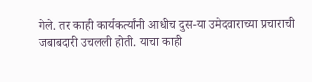गेले. तर काही कार्यकर्त्यांनी आधीच दुस-या उमेदवाराच्या प्रचाराची जबाबदारी उचलली होती. याचा काही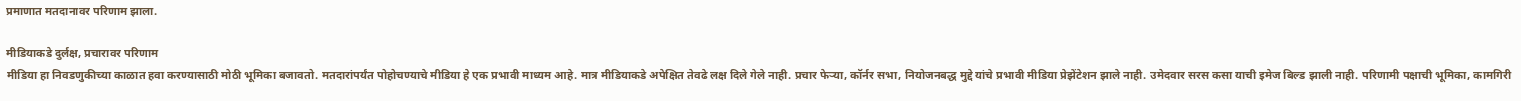प्रमाणात मतदानावर परिणाम झाला.

मीडियाकडे दुर्लक्ष, प्रचारावर परिणाम
मीडिया हा निवडणुकीच्या काळात हवा करण्यासाठी मोठी भूमिका बजावतो. मतदारांपर्यंत पोहोचण्याचे मीडिया हे एक प्रभावी माध्यम आहे. मात्र मीडियाकडे अपेक्षित तेवढे लक्ष दिले गेले नाही. प्रचार फेऱ्या, कॉर्नर सभा, नियोजनबद्ध मुद्दे यांचे प्रभावी मीडिया प्रेझेंटेशन झाले नाही. उमेदवार सरस कसा याची इमेज बिल्ड झाली नाही. परिणामी पक्षाची भूमिका, कामगिरी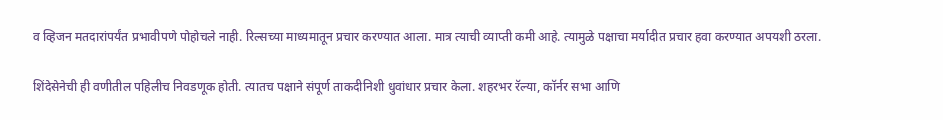व व्हिजन मतदारांपर्यंत प्रभावीपणे पोहोचले नाही. रिल्सच्या माध्यमातून प्रचार करण्यात आला. मात्र त्याची व्याप्ती कमी आहे. त्यामुळे पक्षाचा मर्यादीत प्रचार हवा करण्यात अपयशी ठरला.

शिंदेसेनेची ही वणीतील पहिलीच निवडणूक होती. त्यातच पक्षाने संपूर्ण ताकदीनिशी धुवांधार प्रचार केला. शहरभर रॅल्या, कॉर्नर सभा आणि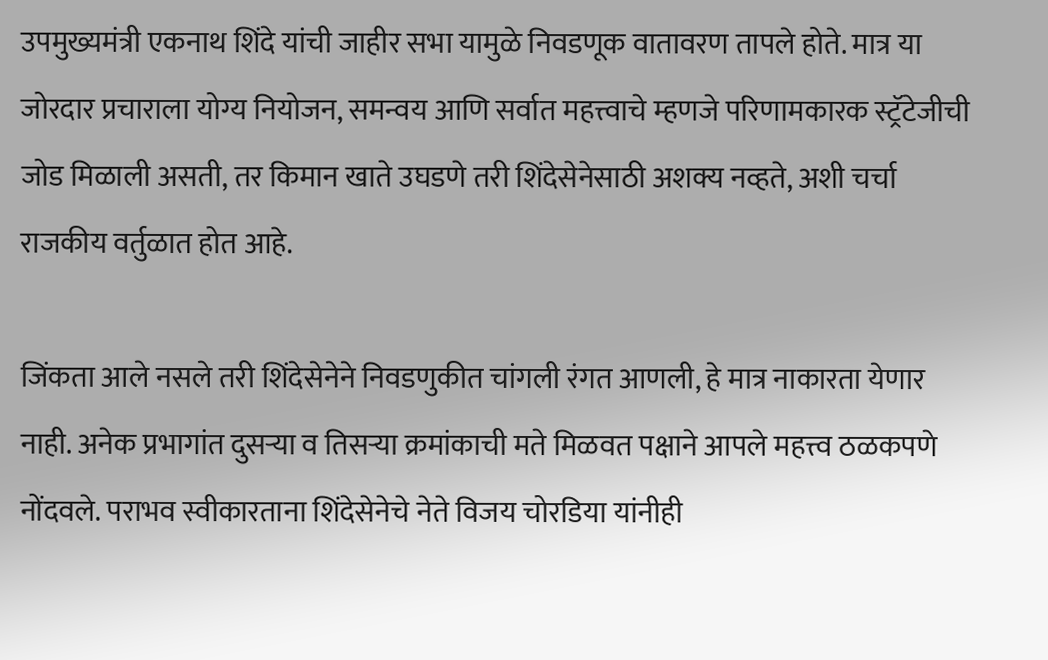उपमुख्यमंत्री एकनाथ शिंदे यांची जाहीर सभा यामुळे निवडणूक वातावरण तापले होते. मात्र या जोरदार प्रचाराला योग्य नियोजन, समन्वय आणि सर्वात महत्त्वाचे म्हणजे परिणामकारक स्ट्रॅटेजीची जोड मिळाली असती, तर किमान खाते उघडणे तरी शिंदेसेनेसाठी अशक्य नव्हते, अशी चर्चा राजकीय वर्तुळात होत आहे.

जिंकता आले नसले तरी शिंदेसेनेने निवडणुकीत चांगली रंगत आणली, हे मात्र नाकारता येणार नाही. अनेक प्रभागांत दुसऱ्या व तिसऱ्या क्रमांकाची मते मिळवत पक्षाने आपले महत्त्व ठळकपणे नोंदवले. पराभव स्वीकारताना शिंदेसेनेचे नेते विजय चोरडिया यांनीही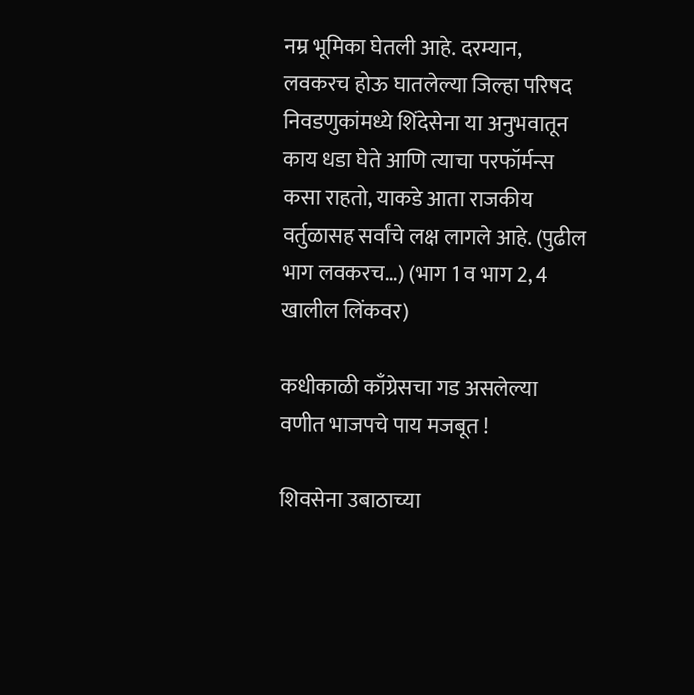नम्र भूमिका घेतली आहे. दरम्यान, लवकरच होऊ घातलेल्या जिल्हा परिषद निवडणुकांमध्ये शिंदेसेना या अनुभवातून काय धडा घेते आणि त्याचा परफॉर्मन्स कसा राहतो, याकडे आता राजकीय वर्तुळासह सर्वांचे लक्ष लागले आहे. (पुढील भाग लवकरच…) (भाग 1 व भाग 2, 4 खालील लिंकवर)

कधीकाळी काँग्रेसचा गड असलेल्या वणीत भाजपचे पाय मजबूत !

शिवसेना उबाठाच्या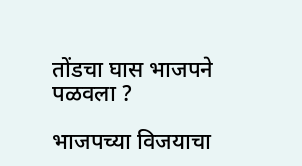तोंडचा घास भाजपने पळवला ?

भाजपच्या विजयाचा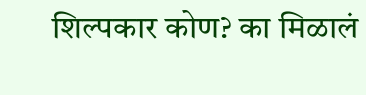शिल्पकार कोण? का मिळालं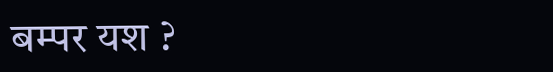बम्पर यश ?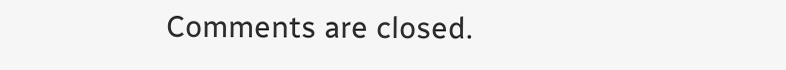Comments are closed.